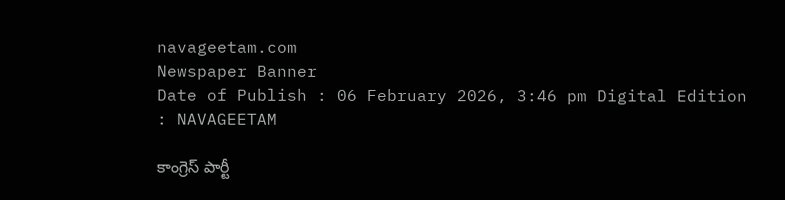navageetam.com
Newspaper Banner
Date of Publish : 06 February 2026, 3:46 pm Digital Edition : NAVAGEETAM

కాంగ్రెస్ పార్టీ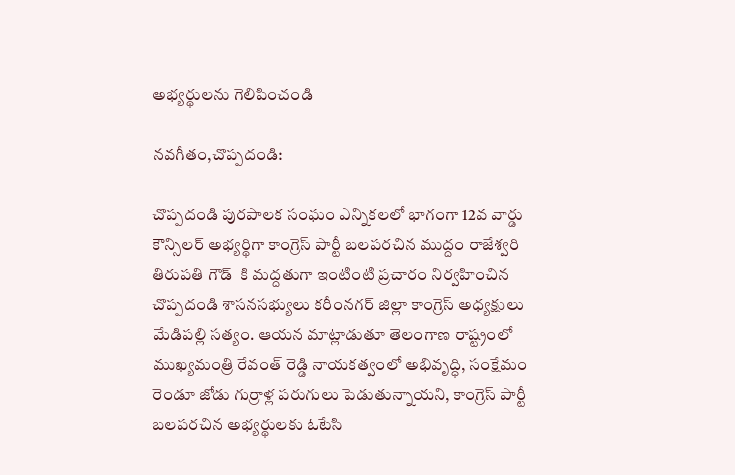అభ్యర్థులను గెలిపించండి

నవగీతం,చొప్పదండి:

చొప్పదండి పురపాలక సంఘం ఎన్నికలలో భాగంగా 12వ వార్డు కౌన్సిలర్ అభ్యర్థిగా కాంగ్రెస్ పార్టీ బలపరచిన ముద్దం రాజేశ్వరి తిరుపతి గౌడ్  కి మద్దతుగా ఇంటింటి ప్రచారం నిర్వహించిన చొప్పదండి శాసనసభ్యులు కరీంనగర్ జిల్లా కాంగ్రెస్ అధ్యక్షులు మేడిపల్లి సత్యం. ఆయన మాట్లాడుతూ తెలంగాణ రాష్ట్రంలో ముఖ్యమంత్రి రేవంత్ రెడ్డి నాయకత్వంలో అభివృద్ధి, సంక్షేమం రెండూ జోడు గుర్రాళ్ల పరుగులు పెడుతున్నాయని, కాంగ్రెస్ పార్టీ బలపరచిన అభ్యర్థులకు ఓటేసి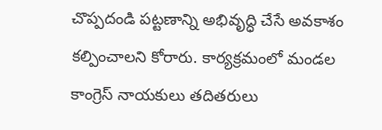చొప్పదండి పట్టణాన్ని అభివృద్ధి చేసే అవకాశం కల్పించాలని కోరారు. కార్యక్రమంలో మండల కాంగ్రెస్ నాయకులు తదితరులు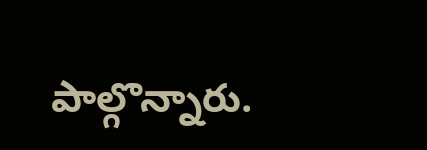పాల్గొన్నారు.